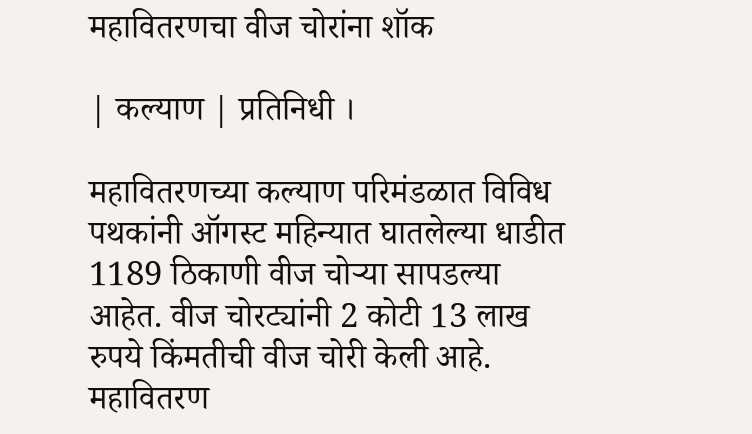महावितरणचा वीज चोरांना शॉक

| कल्याण | प्रतिनिधी ।

महावितरणच्या कल्याण परिमंडळात विविध पथकांनी ऑगस्ट महिन्यात घातलेल्या धाडीत 1189 ठिकाणी वीज चोऱ्या सापडल्या आहेत. वीज चोरट्यांनी 2 कोटी 13 लाख रुपये किंमतीची वीज चोरी केली आहे. महावितरण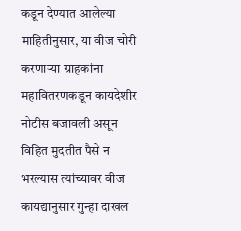कडून देण्यात आलेल्या माहितीनुसार, या वीज चोरी करणाऱ्या ग्राहकांना महावितरणकडून कायदेशीर नोटीस बजावली असून विहित मुदतीत पैसे न भरल्यास त्यांच्यावर वीज कायद्यानुसार गुन्हा दाखल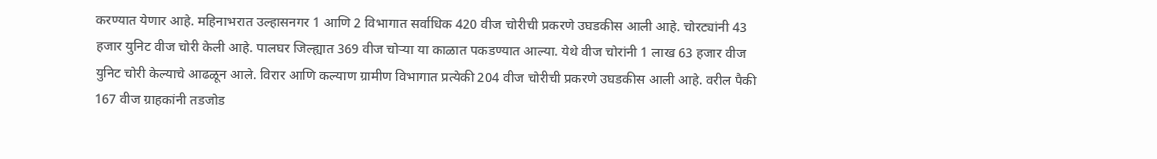करण्यात येणार आहे. महिनाभरात उल्हासनगर 1 आणि 2 विभागात सर्वाधिक 420 वीज चोरीची प्रकरणे उघडकीस आली आहे. चोरट्यांनी 43 हजार युनिट वीज चोरी केली आहे. पालघर जिल्ह्यात 369 वीज चोऱ्या या काळात पकडण्यात आल्या. येथे वीज चोरांनी 1 लाख 63 हजार वीज युनिट चोरी केल्याचे आढळून आले. विरार आणि कल्याण ग्रामीण विभागात प्रत्येकी 204 वीज चोरीची प्रकरणे उघडकीस आली आहे. वरील पैकी 167 वीज ग्राहकांनी तडजोड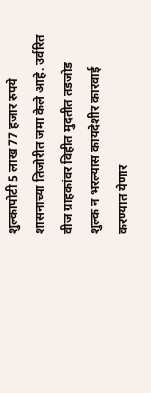शुल्कापोटी 5 लाख 77 हजार रुपये शासनाच्या तिजोरीत जमा केले आहे. उर्वरित वीज ग्राहकांवर विहीत मुदतीत तडजोड शुल्क न भरल्यास कायदेशीर कारवाई करण्यात येणार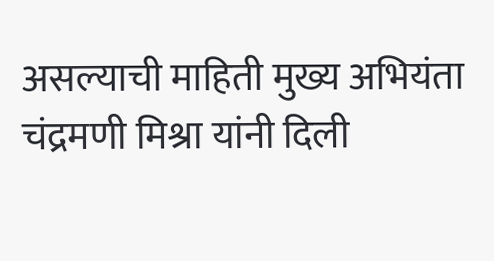असल्याची माहिती मुख्य अभियंता चंद्रमणी मिश्रा यांनी दिली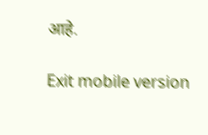आहे.

Exit mobile version